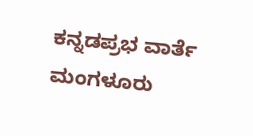ಕನ್ನಡಪ್ರಭ ವಾರ್ತೆ ಮಂಗಳೂರು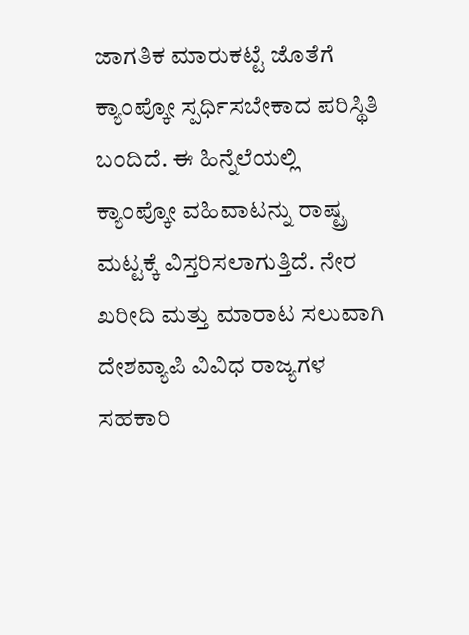ಜಾಗತಿಕ ಮಾರುಕಟ್ಟೆ ಜೊತೆಗೆ ಕ್ಯಾಂಪ್ಕೋ ಸ್ಪರ್ಧಿಸಬೇಕಾದ ಪರಿಸ್ಥಿತಿ ಬಂದಿದೆ. ಈ ಹಿನ್ನೆಲೆಯಲ್ಲಿ ಕ್ಯಾಂಪ್ಕೋ ವಹಿವಾಟನ್ನು ರಾಷ್ಟ್ರ ಮಟ್ಟಕ್ಕೆ ವಿಸ್ತರಿಸಲಾಗುತ್ತಿದೆ. ನೇರ ಖರೀದಿ ಮತ್ತು ಮಾರಾಟ ಸಲುವಾಗಿ ದೇಶವ್ಯಾಪಿ ವಿವಿಧ ರಾಜ್ಯಗಳ ಸಹಕಾರಿ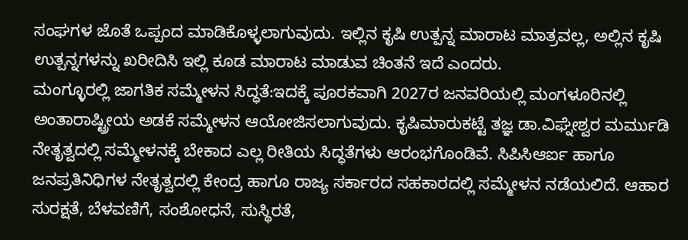ಸಂಘಗಳ ಜೊತೆ ಒಪ್ಪಂದ ಮಾಡಿಕೊಳ್ಳಲಾಗುವುದು. ಇಲ್ಲಿನ ಕೃಷಿ ಉತ್ಪನ್ನ ಮಾರಾಟ ಮಾತ್ರವಲ್ಲ, ಅಲ್ಲಿನ ಕೃಷಿ ಉತ್ಪನ್ನಗಳನ್ನು ಖರೀದಿಸಿ ಇಲ್ಲಿ ಕೂಡ ಮಾರಾಟ ಮಾಡುವ ಚಿಂತನೆ ಇದೆ ಎಂದರು.
ಮಂಗ್ಳೂರಲ್ಲಿ ಜಾಗತಿಕ ಸಮ್ಮೇಳನ ಸಿದ್ಧತೆ:ಇದಕ್ಕೆ ಪೂರಕವಾಗಿ 2027ರ ಜನವರಿಯಲ್ಲಿ ಮಂಗಳೂರಿನಲ್ಲಿ ಅಂತಾರಾಷ್ಟ್ರೀಯ ಅಡಕೆ ಸಮ್ಮೇಳನ ಆಯೋಜಿಸಲಾಗುವುದು. ಕೃಷಿಮಾರುಕಟ್ಟೆ ತಜ್ಞ ಡಾ.ವಿಘ್ನೇಶ್ವರ ಮರ್ಮುಡಿ ನೇತೃತ್ವದಲ್ಲಿ ಸಮ್ಮೇಳನಕ್ಕೆ ಬೇಕಾದ ಎಲ್ಲ ರೀತಿಯ ಸಿದ್ಧತೆಗಳು ಆರಂಭಗೊಂಡಿವೆ. ಸಿಪಿಸಿಆರ್ಐ ಹಾಗೂ ಜನಪ್ರತಿನಿಧಿಗಳ ನೇತೃತ್ವದಲ್ಲಿ ಕೇಂದ್ರ ಹಾಗೂ ರಾಜ್ಯ ಸರ್ಕಾರದ ಸಹಕಾರದಲ್ಲಿ ಸಮ್ಮೇಳನ ನಡೆಯಲಿದೆ. ಆಹಾರ ಸುರಕ್ಷತೆ, ಬೆಳವಣಿಗೆ, ಸಂಶೋಧನೆ, ಸುಸ್ಥಿರತೆ,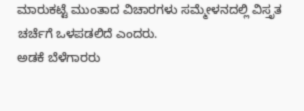ಮಾರುಕಟ್ಟೆ ಮುಂತಾದ ವಿಚಾರಗಳು ಸಮ್ಮೇಳನದಲ್ಲಿ ವಿಸ್ತೃತ ಚರ್ಚೆಗೆ ಒಳಪಡಲಿದೆ ಎಂದರು.
ಅಡಕೆ ಬೆಳೆಗಾರರು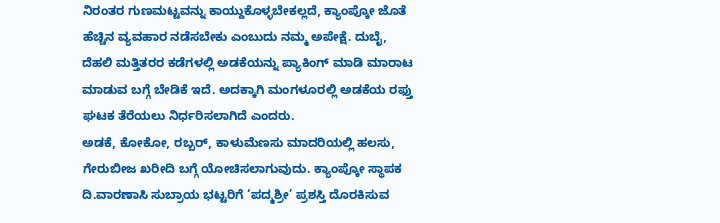ನಿರಂತರ ಗುಣಮಟ್ಟವನ್ನು ಕಾಯ್ದುಕೊಳ್ಳಬೇಕಲ್ಲದೆ, ಕ್ಯಾಂಪ್ಕೋ ಜೊತೆ ಹೆಚ್ಚಿನ ವ್ಯವಹಾರ ನಡೆಸಬೇಕು ಎಂಬುದು ನಮ್ಮ ಅಪೇಕ್ಷೆ. ದುಬೈ, ದೆಹಲಿ ಮತ್ತಿತರರ ಕಡೆಗಳಲ್ಲಿ ಅಡಕೆಯನ್ನು ಪ್ಯಾಕಿಂಗ್ ಮಾಡಿ ಮಾರಾಟ ಮಾಡುವ ಬಗ್ಗೆ ಬೇಡಿಕೆ ಇದೆ. ಅದಕ್ಕಾಗಿ ಮಂಗಳೂರಲ್ಲಿ ಅಡಕೆಯ ರಫ್ತು ಘಟಕ ತೆರೆಯಲು ನಿರ್ಧರಿಸಲಾಗಿದೆ ಎಂದರು.
ಅಡಕೆ, ಕೋಕೋ, ರಬ್ಬರ್, ಕಾಳುಮೆಣಸು ಮಾದರಿಯಲ್ಲಿ ಹಲಸು, ಗೇರುಬೀಜ ಖರೀದಿ ಬಗ್ಗೆ ಯೋಚಿಸಲಾಗುವುದು. ಕ್ಯಾಂಪ್ಕೋ ಸ್ಥಾಪಕ ದಿ.ವಾರಣಾಸಿ ಸುಬ್ರಾಯ ಭಟ್ಟರಿಗೆ ‘ಪದ್ಮಶ್ರೀ’ ಪ್ರಶಸ್ತಿ ದೊರಕಿಸುವ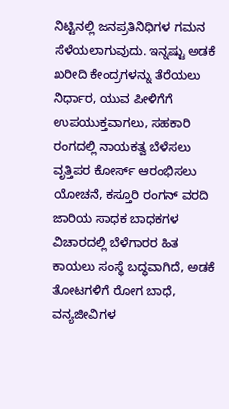ನಿಟ್ಟಿನಲ್ಲಿ ಜನಪ್ರತಿನಿಧಿಗಳ ಗಮನ ಸೆಳೆಯಲಾಗುವುದು. ಇನ್ನಷ್ಟು ಅಡಕೆ ಖರೀದಿ ಕೇಂದ್ರಗಳನ್ನು ತೆರೆಯಲು ನಿರ್ಧಾರ, ಯುವ ಪೀಳಿಗೆಗೆ ಉಪಯುಕ್ತವಾಗಲು, ಸಹಕಾರಿ ರಂಗದಲ್ಲಿ ನಾಯಕತ್ವ ಬೆಳೆಸಲು ವೃತ್ತಿಪರ ಕೋರ್ಸ್ ಆರಂಭಿಸಲು ಯೋಚನೆ, ಕಸ್ತೂರಿ ರಂಗನ್ ವರದಿ ಜಾರಿಯ ಸಾಧಕ ಬಾಧಕಗಳ ವಿಚಾರದಲ್ಲಿ ಬೆಳೆಗಾರರ ಹಿತ ಕಾಯಲು ಸಂಸ್ಥೆ ಬದ್ಧವಾಗಿದೆ, ಅಡಕೆ ತೋಟಗಳಿಗೆ ರೋಗ ಬಾಧೆ, ವನ್ಯಜೀವಿಗಳ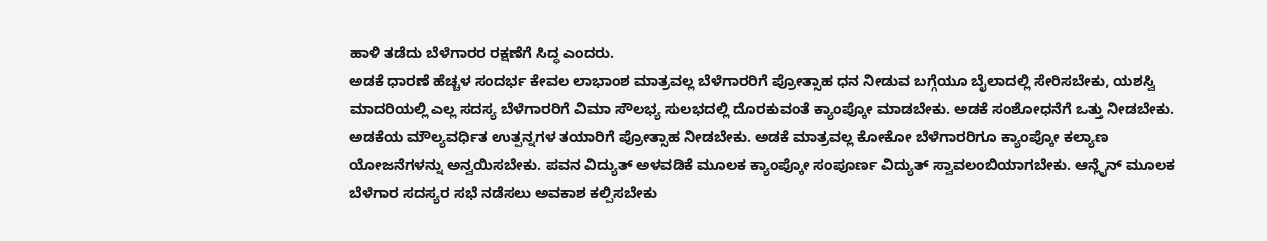ಹಾಳಿ ತಡೆದು ಬೆಳೆಗಾರರ ರಕ್ಷಣೆಗೆ ಸಿದ್ಧ ಎಂದರು.
ಅಡಕೆ ಧಾರಣೆ ಹೆಚ್ಚಳ ಸಂದರ್ಭ ಕೇವಲ ಲಾಭಾಂಶ ಮಾತ್ರವಲ್ಲ ಬೆಳೆಗಾರರಿಗೆ ಪ್ರೋತ್ಸಾಹ ಧನ ನೀಡುವ ಬಗ್ಗೆಯೂ ಬೈಲಾದಲ್ಲಿ ಸೇರಿಸಬೇಕು, ಯಶಸ್ವಿ ಮಾದರಿಯಲ್ಲಿ ಎಲ್ಲ ಸದಸ್ಯ ಬೆಳೆಗಾರರಿಗೆ ವಿಮಾ ಸೌಲಭ್ಯ ಸುಲಭದಲ್ಲಿ ದೊರಕುವಂತೆ ಕ್ಯಾಂಪ್ಕೋ ಮಾಡಬೇಕು. ಅಡಕೆ ಸಂಶೋಧನೆಗೆ ಒತ್ತು ನೀಡಬೇಕು. ಅಡಕೆಯ ಮೌಲ್ಯವರ್ಧಿತ ಉತ್ಪನ್ನಗಳ ತಯಾರಿಗೆ ಪ್ರೋತ್ಸಾಹ ನೀಡಬೇಕು. ಅಡಕೆ ಮಾತ್ರವಲ್ಲ ಕೋಕೋ ಬೆಳೆಗಾರರಿಗೂ ಕ್ಯಾಂಪ್ಕೋ ಕಲ್ಯಾಣ ಯೋಜನೆಗಳನ್ನು ಅನ್ವಯಿಸಬೇಕು. ಪವನ ವಿದ್ಯುತ್ ಅಳವಡಿಕೆ ಮೂಲಕ ಕ್ಯಾಂಪ್ಕೋ ಸಂಪೂರ್ಣ ವಿದ್ಯುತ್ ಸ್ವಾವಲಂಬಿಯಾಗಬೇಕು. ಆನ್ಲೈನ್ ಮೂಲಕ ಬೆಳೆಗಾರ ಸದಸ್ಯರ ಸಭೆ ನಡೆಸಲು ಅವಕಾಶ ಕಲ್ಪಿಸಬೇಕು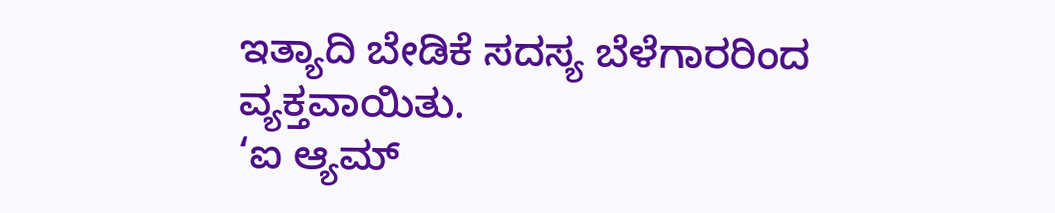ಇತ್ಯಾದಿ ಬೇಡಿಕೆ ಸದಸ್ಯ ಬೆಳೆಗಾರರಿಂದ ವ್ಯಕ್ತವಾಯಿತು.
‘ಐ ಆ್ಯಮ್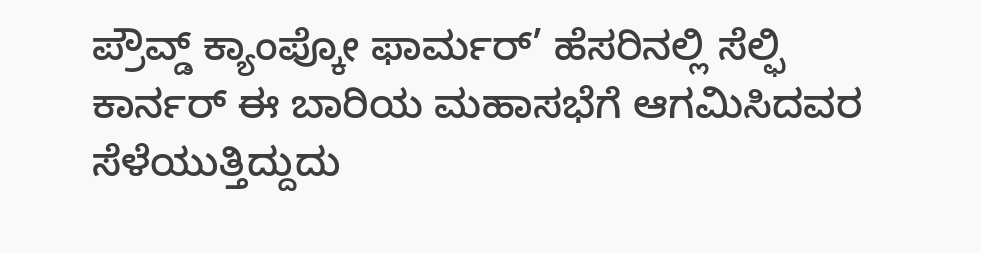ಪ್ರೌವ್ಡ್ ಕ್ಯಾಂಪ್ಕೋ ಫಾರ್ಮರ್’ ಹೆಸರಿನಲ್ಲಿ ಸೆಲ್ಫಿ ಕಾರ್ನರ್ ಈ ಬಾರಿಯ ಮಹಾಸಭೆಗೆ ಆಗಮಿಸಿದವರ ಸೆಳೆಯುತ್ತಿದ್ದುದು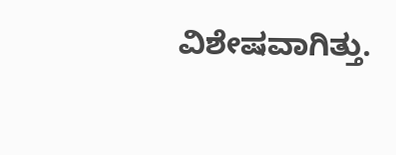ವಿಶೇಷವಾಗಿತ್ತು.